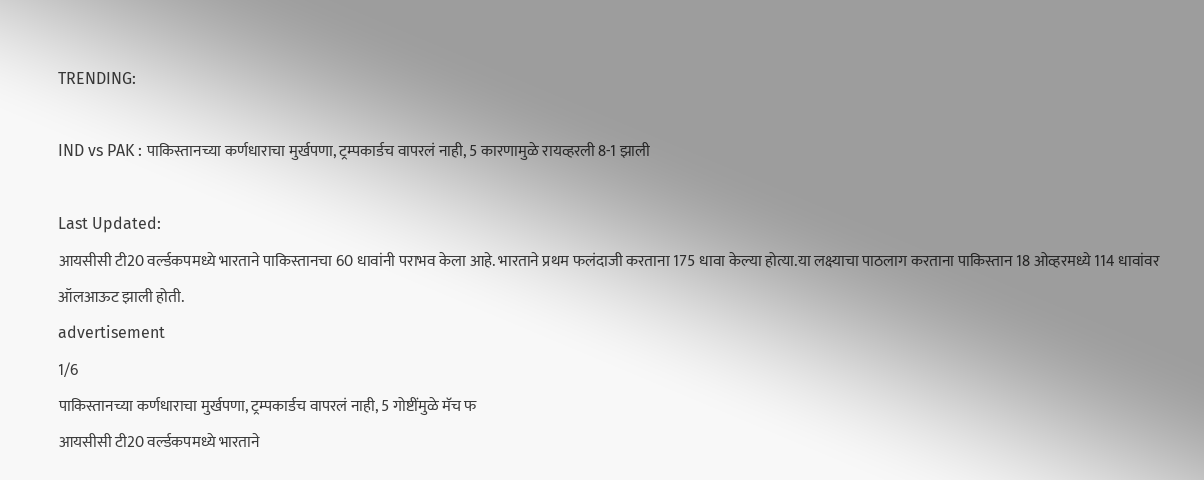TRENDING:

IND vs PAK : पाकिस्तानच्या कर्णधाराचा मुर्खपणा, ट्रम्पकार्डच वापरलं नाही, 5 कारणामुळे रायव्हरली 8-1 झाली

Last Updated:
आयसीसी टी20 वर्ल्डकपमध्ये भारताने पाकिस्तानचा 60 धावांनी पराभव केला आहे. भारताने प्रथम फलंदाजी करताना 175 धावा केल्या होत्या.या लक्ष्याचा पाठलाग करताना पाकिस्तान 18 ओव्हरमध्ये 114 धावांवर ऑलआऊट झाली होती.
advertisement
1/6
पाकिस्तानच्या कर्णधाराचा मुर्खपणा, ट्रम्पकार्डच वापरलं नाही, 5 गोष्टींमुळे मॅच फ
आयसीसी टी20 वर्ल्डकपमध्ये भारताने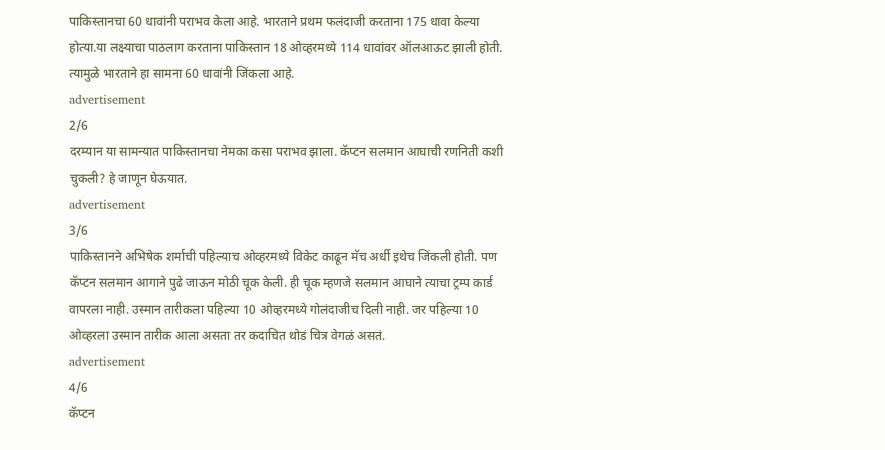पाकिस्तानचा 60 धावांनी पराभव केला आहे. भारताने प्रथम फलंदाजी करताना 175 धावा केल्या होत्या.या लक्ष्याचा पाठलाग करताना पाकिस्तान 18 ओव्हरमध्ये 114 धावांवर ऑलआऊट झाली होती. त्यामुळे भारताने हा सामना 60 धावांनी जिंकला आहे.
advertisement
2/6
दरम्यान या सामन्यात पाकिस्तानचा नेमका कसा पराभव झाला. कॅप्टन सलमान आघाची रणनिती कशी चुकली? हे जाणून घेऊयात.
advertisement
3/6
पाकिस्तानने अभिषेक शर्माची पहिल्याच ओव्हरमध्ये विकेट काढून मॅच अर्धी इथेच जिंकली होती. पण कॅप्टन सलमान आगाने पुढे जाऊन मोठी चूक केली. ही चूक म्हणजे सलमान आघाने त्याचा ट्रम्प कार्ड वापरला नाही. उस्मान तारीकला पहिल्या 10 ओव्हरमध्ये गोलंदाजीच दिली नाही. जर पहिल्या 10 ओव्हरला उस्मान तारीक आला असता तर कदाचित थोडं चित्र वेगळं असतं.
advertisement
4/6
कॅप्टन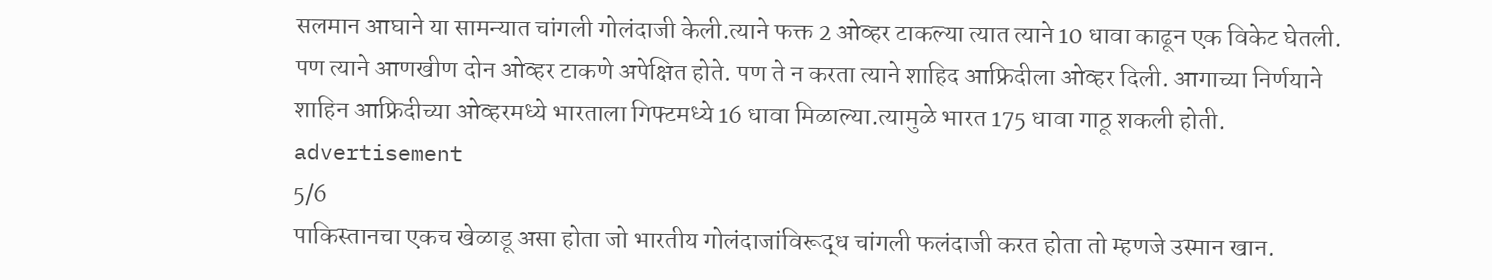सलमान आघाने या सामन्यात चांगली गोलंदाजी केली.त्याने फक्त 2 ओव्हर टाकल्या त्यात त्याने 10 धावा काढून एक विकेट घेतली. पण त्याने आणखीण दोन ओव्हर टाकणे अपेक्षित होते. पण ते न करता त्याने शाहिद आफ्रिदीला ओव्हर दिली. आगाच्या निर्णयाने शाहिन आफ्रिदीच्या ओव्हरमध्ये भारताला गिफ्टमध्ये 16 धावा मिळाल्या.त्यामुळे भारत 175 धावा गाठू शकली होती.
advertisement
5/6
पाकिस्तानचा एकच खेळाडू असा होता जो भारतीय गोलंदाजांविरूद्ध चांगली फलंदाजी करत होता तो म्हणजे उस्मान खान.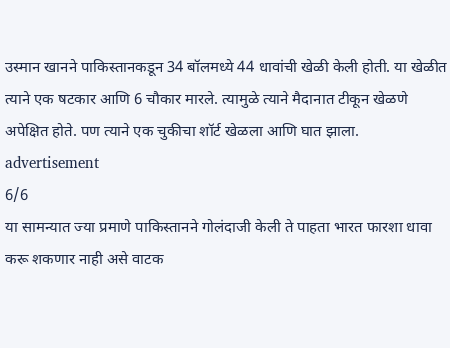उस्मान खानने पाकिस्तानकडून 34 बॉलमध्ये 44 धावांची खेळी केली होती. या खेळीत त्याने एक षटकार आणि 6 चौकार मारले. त्यामुळे त्याने मैदानात टीकून खेळणे अपेक्षित होते. पण त्याने एक चुकीचा शॉर्ट खेळला आणि घात झाला.
advertisement
6/6
या सामन्यात ज्या प्रमाणे पाकिस्तानने गोलंदाजी केली ते पाहता भारत फारशा धावा करू शकणार नाही असे वाटक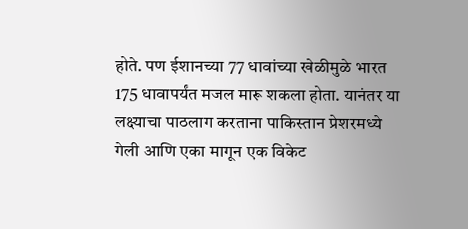होते. पण ईशानच्या 77 धावांच्या खेळीमुळे भारत 175 धावापर्यंत मजल मारू शकला होता. यानंतर या लक्ष्याचा पाठलाग करताना पाकिस्तान प्रेशरमध्ये गेली आणि एका मागून एक विकेट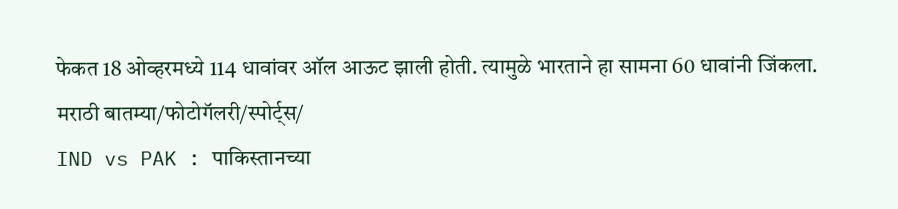फेकत 18 ओव्हरमध्ये 114 धावांवर ऑल आऊट झाली होती. त्यामुळे भारताने हा सामना 60 धावांनी जिंकला.
मराठी बातम्या/फोटोगॅलरी/स्पोर्ट्स/
IND vs PAK : पाकिस्तानच्या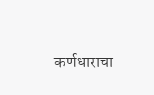कर्णधाराचा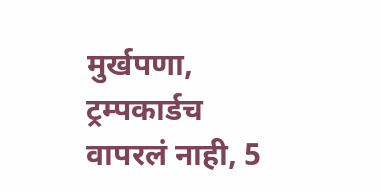मुर्खपणा, ट्रम्पकार्डच वापरलं नाही, 5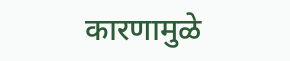कारणामुळे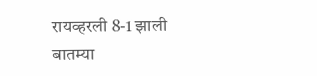रायव्हरली 8-1 झाली
बातम्या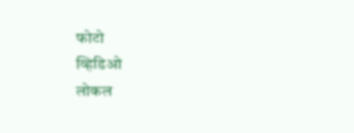फोटो
व्हिडिओ
लोकल